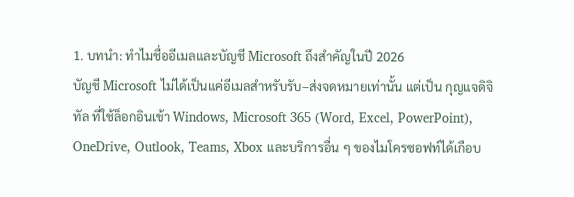1. บทนำ: ทำไมชื่ออีเมลและบัญชี Microsoft ถึงสำคัญในปี 2026
บัญชี Microsoft ไม่ได้เป็นแค่อีเมลสำหรับรับ–ส่งจดหมายเท่านั้น แต่เป็น กุญแจดิจิทัล ที่ใช้ล็อกอินเข้า Windows, Microsoft 365 (Word, Excel, PowerPoint), OneDrive, Outlook, Teams, Xbox และบริการอื่น ๆ ของไมโครซอฟท์ได้เกือบ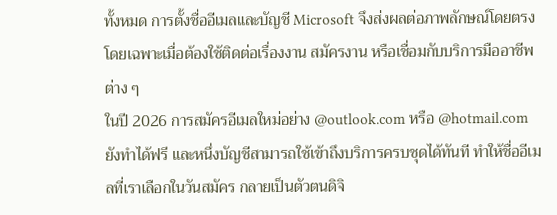ทั้งหมด การตั้งชื่ออีเมลและบัญชี Microsoft จึงส่งผลต่อภาพลักษณ์โดยตรง โดยเฉพาะเมื่อต้องใช้ติดต่อเรื่องงาน สมัครงาน หรือเชื่อมกับบริการมืออาชีพต่าง ๆ
ในปี 2026 การสมัครอีเมลใหม่อย่าง @outlook.com หรือ @hotmail.com ยังทำได้ฟรี และหนึ่งบัญชีสามารถใช้เข้าถึงบริการครบชุดได้ทันที ทำให้ชื่ออีเมลที่เราเลือกในวันสมัคร กลายเป็นตัวตนดิจิ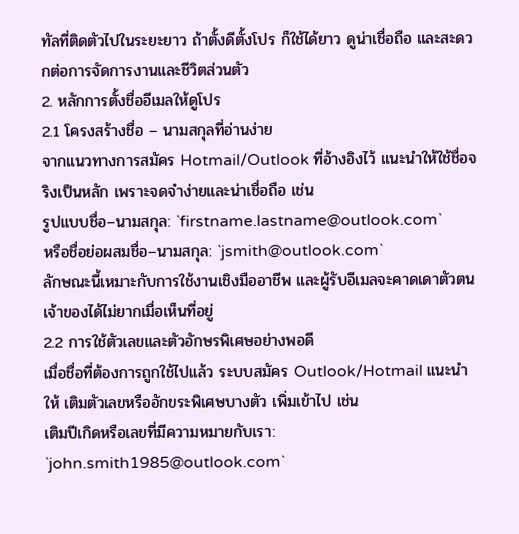ทัลที่ติดตัวไปในระยะยาว ถ้าตั้งดีตั้งโปร ก็ใช้ได้ยาว ดูน่าเชื่อถือ และสะดวกต่อการจัดการงานและชีวิตส่วนตัว
2. หลักการตั้งชื่ออีเมลให้ดูโปร
2.1 โครงสร้างชื่อ – นามสกุลที่อ่านง่าย
จากแนวทางการสมัคร Hotmail/Outlook ที่อ้างอิงไว้ แนะนำให้ใช้ชื่อจริงเป็นหลัก เพราะจดจำง่ายและน่าเชื่อถือ เช่น
รูปแบบชื่อ–นามสกุล: `firstname.lastname@outlook.com`
หรือชื่อย่อผสมชื่อ–นามสกุล: `jsmith@outlook.com`
ลักษณะนี้เหมาะกับการใช้งานเชิงมืออาชีพ และผู้รับอีเมลจะคาดเดาตัวตนเจ้าของได้ไม่ยากเมื่อเห็นที่อยู่
2.2 การใช้ตัวเลขและตัวอักษรพิเศษอย่างพอดี
เมื่อชื่อที่ต้องการถูกใช้ไปแล้ว ระบบสมัคร Outlook/Hotmail แนะนำให้ เติมตัวเลขหรืออักขระพิเศษบางตัว เพิ่มเข้าไป เช่น
เติมปีเกิดหรือเลขที่มีความหมายกับเรา: `john.smith1985@outlook.com`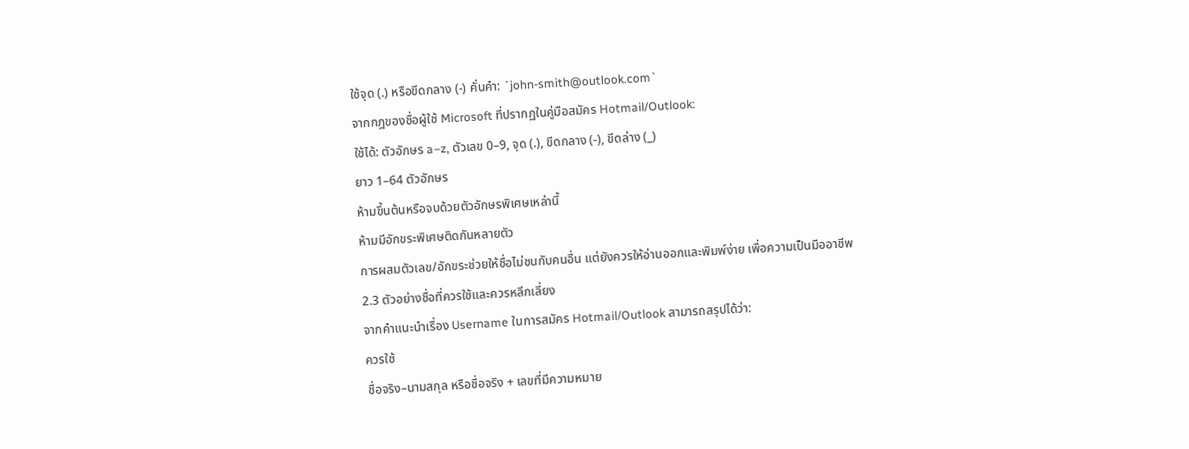ใช้จุด (.) หรือขีดกลาง (-) คั่นคำ: `john-smith@outlook.com`
จากกฎของชื่อผู้ใช้ Microsoft ที่ปรากฏในคู่มือสมัคร Hotmail/Outlook:
ใช้ได้: ตัวอักษร a–z, ตัวเลข 0–9, จุด (.), ขีดกลาง (-), ขีดล่าง (_)
ยาว 1–64 ตัวอักษร
ห้ามขึ้นต้นหรือจบด้วยตัวอักษรพิเศษเหล่านี้
ห้ามมีอักขระพิเศษติดกันหลายตัว
การผสมตัวเลข/อักขระช่วยให้ชื่อไม่ชนกับคนอื่น แต่ยังควรให้อ่านออกและพิมพ์ง่าย เพื่อความเป็นมืออาชีพ
2.3 ตัวอย่างชื่อที่ควรใช้และควรหลีกเลี่ยง
จากคำแนะนำเรื่อง Username ในการสมัคร Hotmail/Outlook สามารถสรุปได้ว่า:
ควรใช้
ชื่อจริง–นามสกุล หรือชื่อจริง + เลขที่มีความหมาย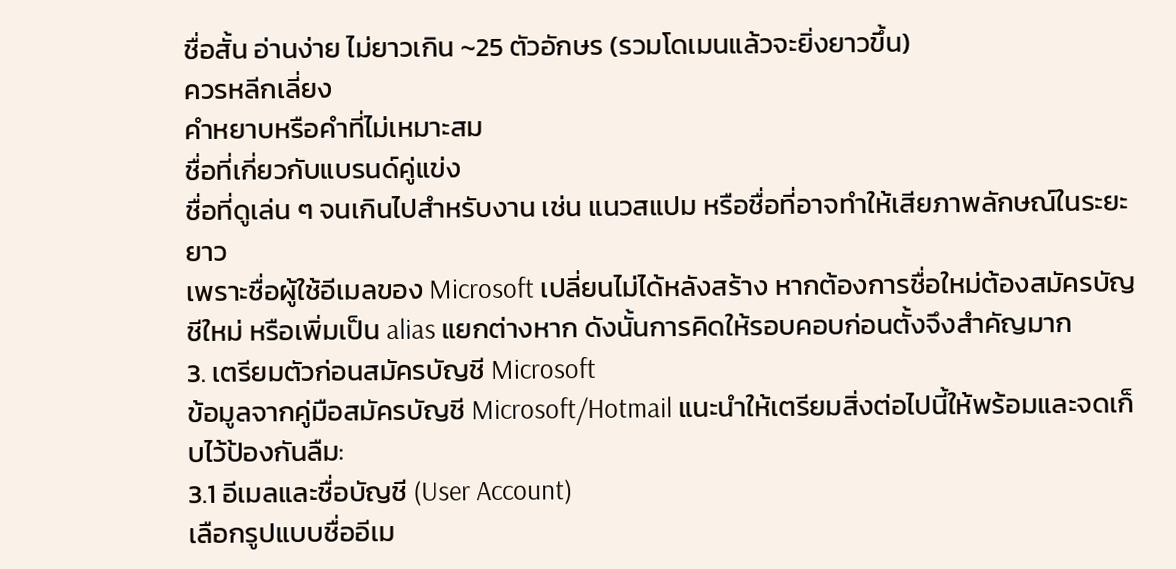ชื่อสั้น อ่านง่าย ไม่ยาวเกิน ~25 ตัวอักษร (รวมโดเมนแล้วจะยิ่งยาวขึ้น)
ควรหลีกเลี่ยง
คำหยาบหรือคำที่ไม่เหมาะสม
ชื่อที่เกี่ยวกับแบรนด์คู่แข่ง
ชื่อที่ดูเล่น ๆ จนเกินไปสำหรับงาน เช่น แนวสแปม หรือชื่อที่อาจทำให้เสียภาพลักษณ์ในระยะยาว
เพราะชื่อผู้ใช้อีเมลของ Microsoft เปลี่ยนไม่ได้หลังสร้าง หากต้องการชื่อใหม่ต้องสมัครบัญชีใหม่ หรือเพิ่มเป็น alias แยกต่างหาก ดังนั้นการคิดให้รอบคอบก่อนตั้งจึงสำคัญมาก
3. เตรียมตัวก่อนสมัครบัญชี Microsoft
ข้อมูลจากคู่มือสมัครบัญชี Microsoft/Hotmail แนะนำให้เตรียมสิ่งต่อไปนี้ให้พร้อมและจดเก็บไว้ป้องกันลืม:
3.1 อีเมลและชื่อบัญชี (User Account)
เลือกรูปแบบชื่ออีเม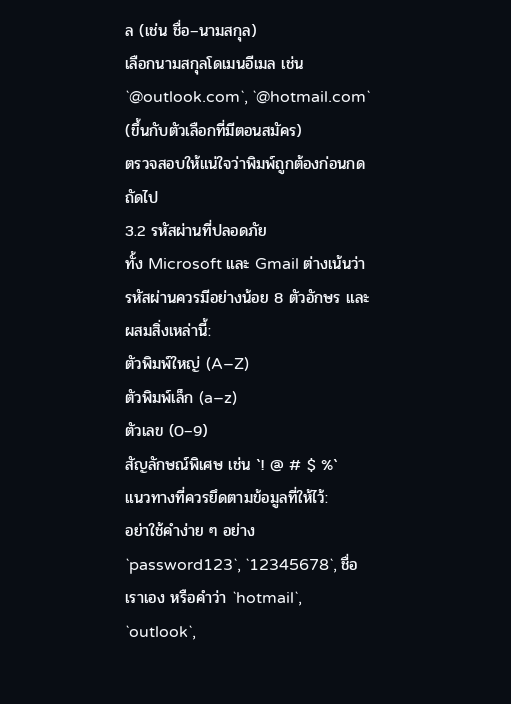ล (เช่น ชื่อ–นามสกุล)
เลือกนามสกุลโดเมนอีเมล เช่น `@outlook.com`, `@hotmail.com` (ขึ้นกับตัวเลือกที่มีตอนสมัคร)
ตรวจสอบให้แน่ใจว่าพิมพ์ถูกต้องก่อนกดถัดไป
3.2 รหัสผ่านที่ปลอดภัย
ทั้ง Microsoft และ Gmail ต่างเน้นว่ารหัสผ่านควรมีอย่างน้อย 8 ตัวอักษร และผสมสิ่งเหล่านี้:
ตัวพิมพ์ใหญ่ (A–Z)
ตัวพิมพ์เล็ก (a–z)
ตัวเลข (0–9)
สัญลักษณ์พิเศษ เช่น `! @ # $ %`
แนวทางที่ควรยึดตามข้อมูลที่ให้ไว้:
อย่าใช้คำง่าย ๆ อย่าง `password123`, `12345678`, ชื่อเราเอง หรือคำว่า `hotmail`, `outlook`,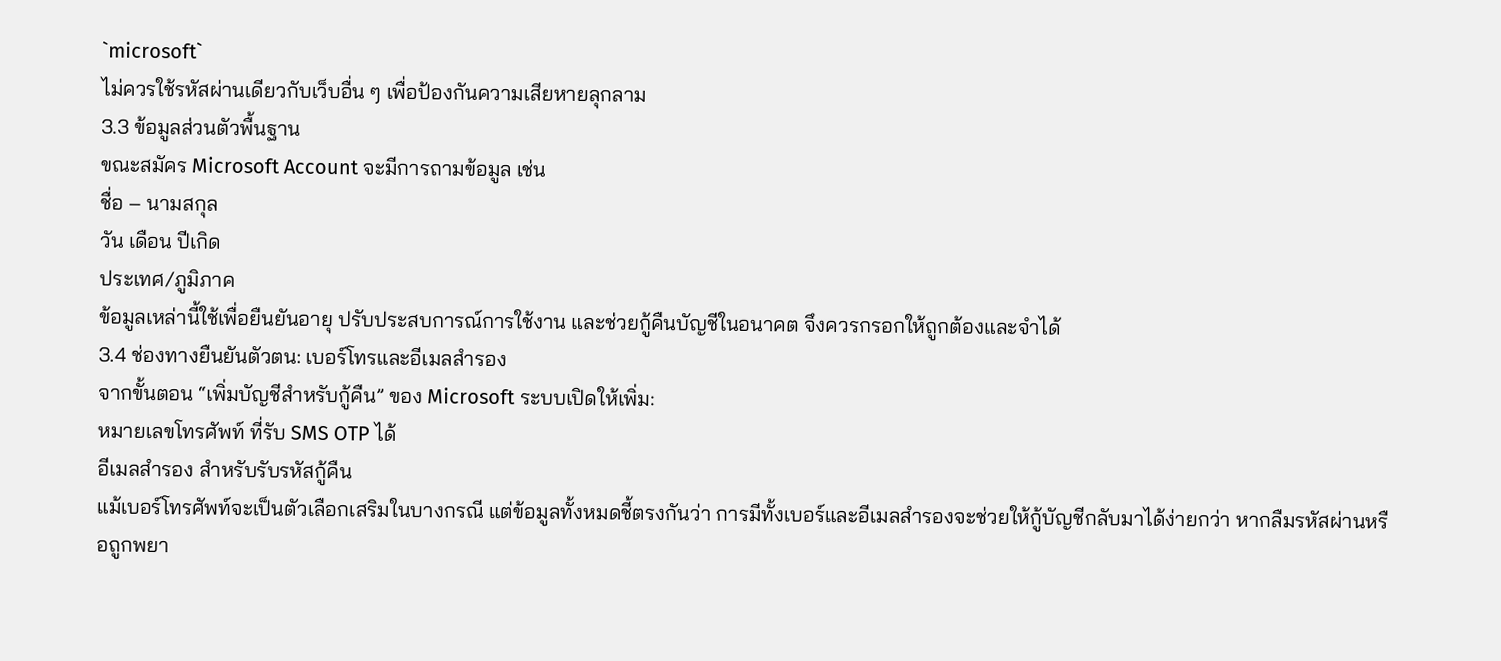`microsoft`
ไม่ควรใช้รหัสผ่านเดียวกับเว็บอื่น ๆ เพื่อป้องกันความเสียหายลุกลาม
3.3 ข้อมูลส่วนตัวพื้นฐาน
ขณะสมัคร Microsoft Account จะมีการถามข้อมูล เช่น
ชื่อ – นามสกุล
วัน เดือน ปีเกิด
ประเทศ/ภูมิภาค
ข้อมูลเหล่านี้ใช้เพื่อยืนยันอายุ ปรับประสบการณ์การใช้งาน และช่วยกู้คืนบัญชีในอนาคต จึงควรกรอกให้ถูกต้องและจำได้
3.4 ช่องทางยืนยันตัวตน: เบอร์โทรและอีเมลสำรอง
จากขั้นตอน “เพิ่มบัญชีสำหรับกู้คืน” ของ Microsoft ระบบเปิดให้เพิ่ม:
หมายเลขโทรศัพท์ ที่รับ SMS OTP ได้
อีเมลสำรอง สำหรับรับรหัสกู้คืน
แม้เบอร์โทรศัพท์จะเป็นตัวเลือกเสริมในบางกรณี แต่ข้อมูลทั้งหมดชี้ตรงกันว่า การมีทั้งเบอร์และอีเมลสำรองจะช่วยให้กู้บัญชีกลับมาได้ง่ายกว่า หากลืมรหัสผ่านหรือถูกพยา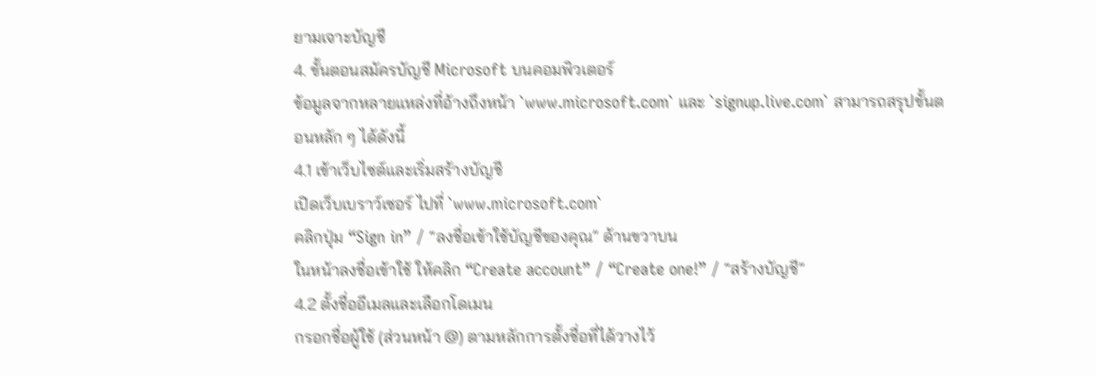ยามเจาะบัญชี
4. ขั้นตอนสมัครบัญชี Microsoft บนคอมพิวเตอร์
ข้อมูลจากหลายแหล่งที่อ้างถึงหน้า `www.microsoft.com` และ `signup.live.com` สามารถสรุปขั้นตอนหลัก ๆ ได้ดังนี้
4.1 เข้าเว็บไซต์และเริ่มสร้างบัญชี
เปิดเว็บเบราว์เซอร์ ไปที่ `www.microsoft.com`
คลิกปุ่ม “Sign in” / “ลงชื่อเข้าใช้บัญชีของคุณ” ด้านขวาบน
ในหน้าลงชื่อเข้าใช้ ให้คลิก “Create account” / “Create one!” / “สร้างบัญชี”
4.2 ตั้งชื่ออีเมลและเลือกโดเมน
กรอกชื่อผู้ใช้ (ส่วนหน้า @) ตามหลักการตั้งชื่อที่ได้วางไว้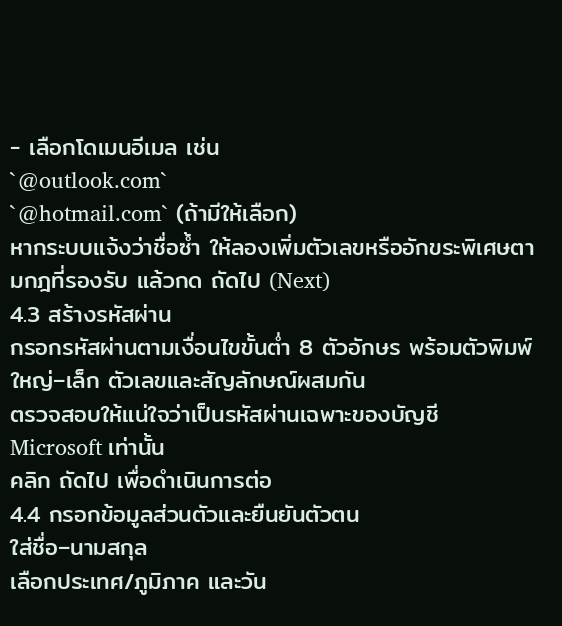- เลือกโดเมนอีเมล เช่น
`@outlook.com`
`@hotmail.com` (ถ้ามีให้เลือก)
หากระบบแจ้งว่าชื่อซ้ำ ให้ลองเพิ่มตัวเลขหรืออักขระพิเศษตามกฎที่รองรับ แล้วกด ถัดไป (Next)
4.3 สร้างรหัสผ่าน
กรอกรหัสผ่านตามเงื่อนไขขั้นต่ำ 8 ตัวอักษร พร้อมตัวพิมพ์ใหญ่–เล็ก ตัวเลขและสัญลักษณ์ผสมกัน
ตรวจสอบให้แน่ใจว่าเป็นรหัสผ่านเฉพาะของบัญชี Microsoft เท่านั้น
คลิก ถัดไป เพื่อดำเนินการต่อ
4.4 กรอกข้อมูลส่วนตัวและยืนยันตัวตน
ใส่ชื่อ–นามสกุล
เลือกประเทศ/ภูมิภาค และวัน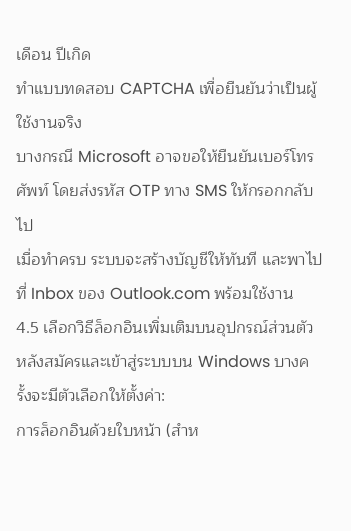เดือน ปีเกิด
ทำแบบทดสอบ CAPTCHA เพื่อยืนยันว่าเป็นผู้ใช้งานจริง
บางกรณี Microsoft อาจขอให้ยืนยันเบอร์โทรศัพท์ โดยส่งรหัส OTP ทาง SMS ให้กรอกกลับไป
เมื่อทำครบ ระบบจะสร้างบัญชีให้ทันที และพาไปที่ Inbox ของ Outlook.com พร้อมใช้งาน
4.5 เลือกวิธีล็อกอินเพิ่มเติมบนอุปกรณ์ส่วนตัว
หลังสมัครและเข้าสู่ระบบบน Windows บางครั้งจะมีตัวเลือกให้ตั้งค่า:
การล็อกอินด้วยใบหน้า (สำห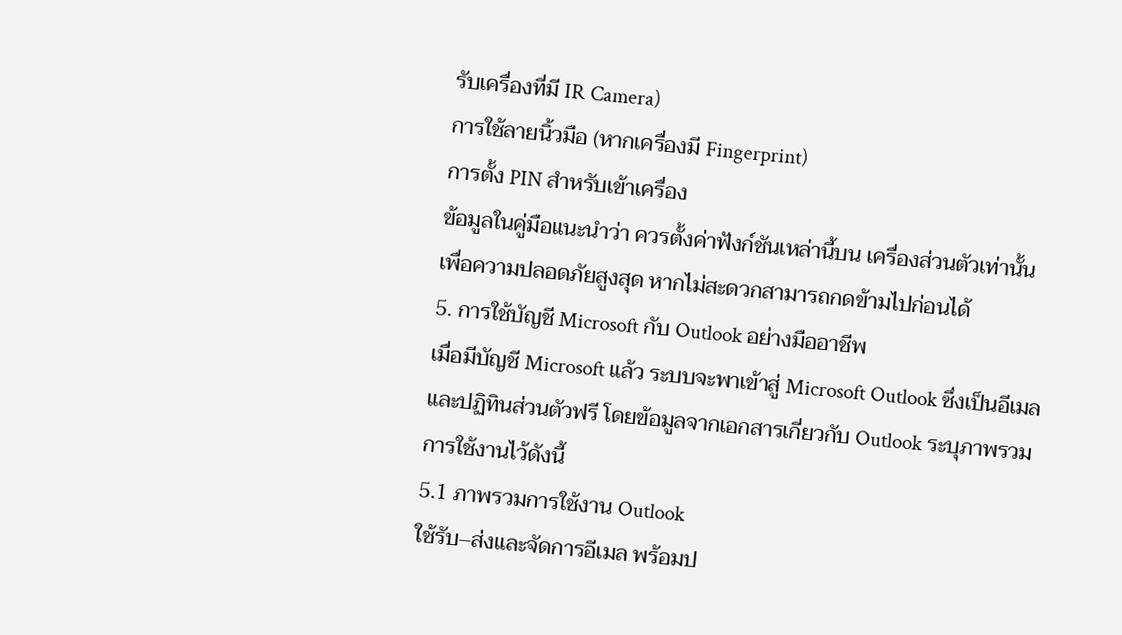รับเครื่องที่มี IR Camera)
การใช้ลายนิ้วมือ (หากเครื่องมี Fingerprint)
การตั้ง PIN สำหรับเข้าเครื่อง
ข้อมูลในคู่มือแนะนำว่า ควรตั้งค่าฟังก์ชันเหล่านี้บน เครื่องส่วนตัวเท่านั้น เพื่อความปลอดภัยสูงสุด หากไม่สะดวกสามารถกดข้ามไปก่อนได้
5. การใช้บัญชี Microsoft กับ Outlook อย่างมืออาชีพ
เมื่อมีบัญชี Microsoft แล้ว ระบบจะพาเข้าสู่ Microsoft Outlook ซึ่งเป็นอีเมลและปฏิทินส่วนตัวฟรี โดยข้อมูลจากเอกสารเกี่ยวกับ Outlook ระบุภาพรวมการใช้งานไว้ดังนี้
5.1 ภาพรวมการใช้งาน Outlook
ใช้รับ–ส่งและจัดการอีเมล พร้อมป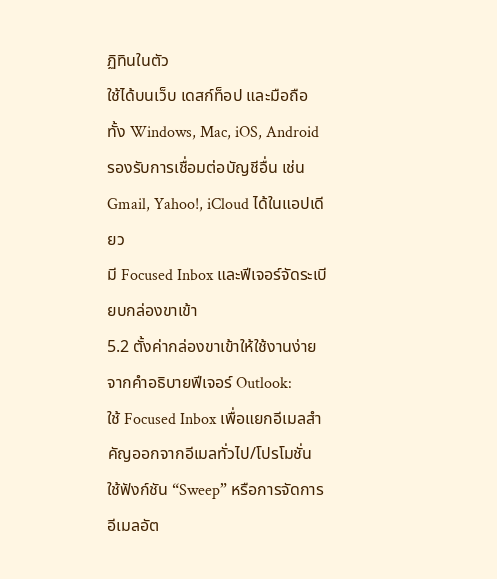ฏิทินในตัว
ใช้ได้บนเว็บ เดสก์ท็อป และมือถือ ทั้ง Windows, Mac, iOS, Android
รองรับการเชื่อมต่อบัญชีอื่น เช่น Gmail, Yahoo!, iCloud ได้ในแอปเดียว
มี Focused Inbox และฟีเจอร์จัดระเบียบกล่องขาเข้า
5.2 ตั้งค่ากล่องขาเข้าให้ใช้งานง่าย
จากคำอธิบายฟีเจอร์ Outlook:
ใช้ Focused Inbox เพื่อแยกอีเมลสำคัญออกจากอีเมลทั่วไป/โปรโมชั่น
ใช้ฟังก์ชัน “Sweep” หรือการจัดการอีเมลอัต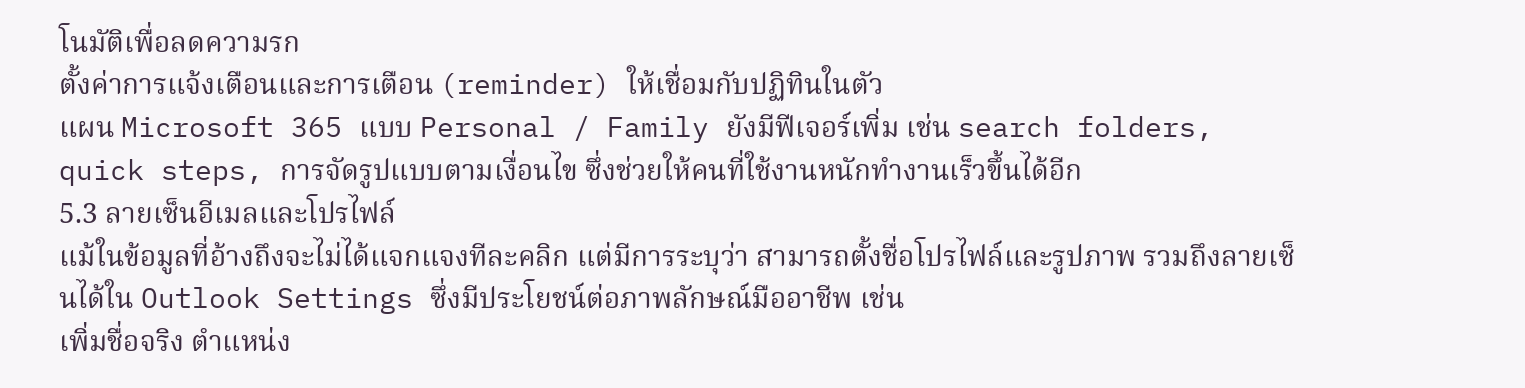โนมัติเพื่อลดความรก
ตั้งค่าการแจ้งเตือนและการเตือน (reminder) ให้เชื่อมกับปฏิทินในตัว
แผน Microsoft 365 แบบ Personal / Family ยังมีฟีเจอร์เพิ่ม เช่น search folders, quick steps, การจัดรูปแบบตามเงื่อนไข ซึ่งช่วยให้คนที่ใช้งานหนักทำงานเร็วขึ้นได้อีก
5.3 ลายเซ็นอีเมลและโปรไฟล์
แม้ในข้อมูลที่อ้างถึงจะไม่ได้แจกแจงทีละคลิก แต่มีการระบุว่า สามารถตั้งชื่อโปรไฟล์และรูปภาพ รวมถึงลายเซ็นได้ใน Outlook Settings ซึ่งมีประโยชน์ต่อภาพลักษณ์มืออาชีพ เช่น
เพิ่มชื่อจริง ตำแหน่ง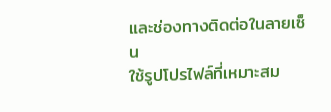และช่องทางติดต่อในลายเซ็น
ใช้รูปโปรไฟล์ที่เหมาะสม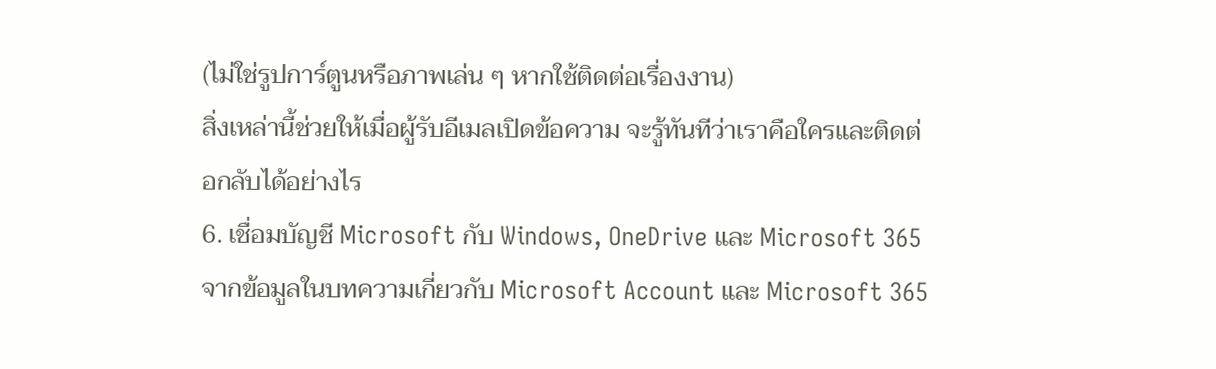(ไม่ใช่รูปการ์ตูนหรือภาพเล่น ๆ หากใช้ติดต่อเรื่องงาน)
สิ่งเหล่านี้ช่วยให้เมื่อผู้รับอีเมลเปิดข้อความ จะรู้ทันทีว่าเราคือใครและติดต่อกลับได้อย่างไร
6. เชื่อมบัญชี Microsoft กับ Windows, OneDrive และ Microsoft 365
จากข้อมูลในบทความเกี่ยวกับ Microsoft Account และ Microsoft 365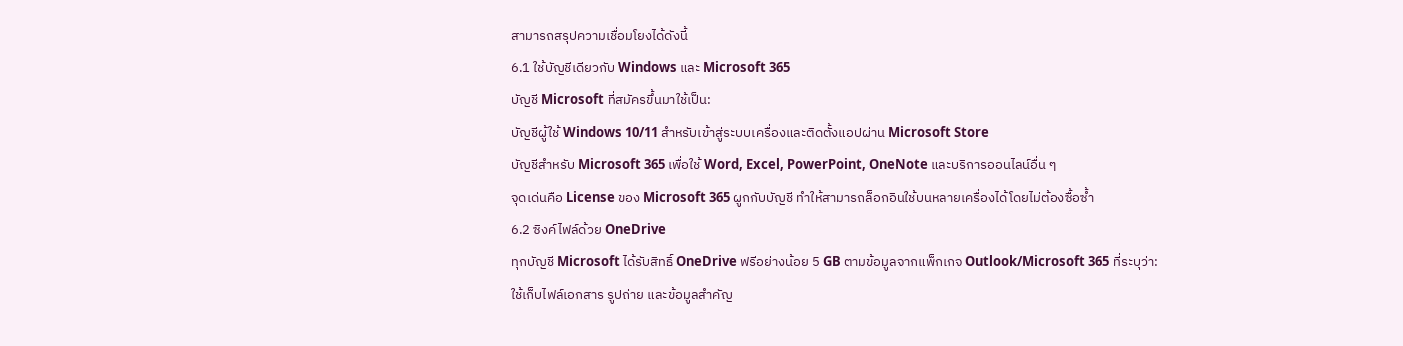สามารถสรุปความเชื่อมโยงได้ดังนี้
6.1 ใช้บัญชีเดียวกับ Windows และ Microsoft 365
บัญชี Microsoft ที่สมัครขึ้นมาใช้เป็น:
บัญชีผู้ใช้ Windows 10/11 สำหรับเข้าสู่ระบบเครื่องและติดตั้งแอปผ่าน Microsoft Store
บัญชีสำหรับ Microsoft 365 เพื่อใช้ Word, Excel, PowerPoint, OneNote และบริการออนไลน์อื่น ๆ
จุดเด่นคือ License ของ Microsoft 365 ผูกกับบัญชี ทำให้สามารถล็อกอินใช้บนหลายเครื่องได้โดยไม่ต้องซื้อซ้ำ
6.2 ซิงค์ไฟล์ด้วย OneDrive
ทุกบัญชี Microsoft ได้รับสิทธิ์ OneDrive ฟรีอย่างน้อย 5 GB ตามข้อมูลจากแพ็กเกจ Outlook/Microsoft 365 ที่ระบุว่า:
ใช้เก็บไฟล์เอกสาร รูปถ่าย และข้อมูลสำคัญ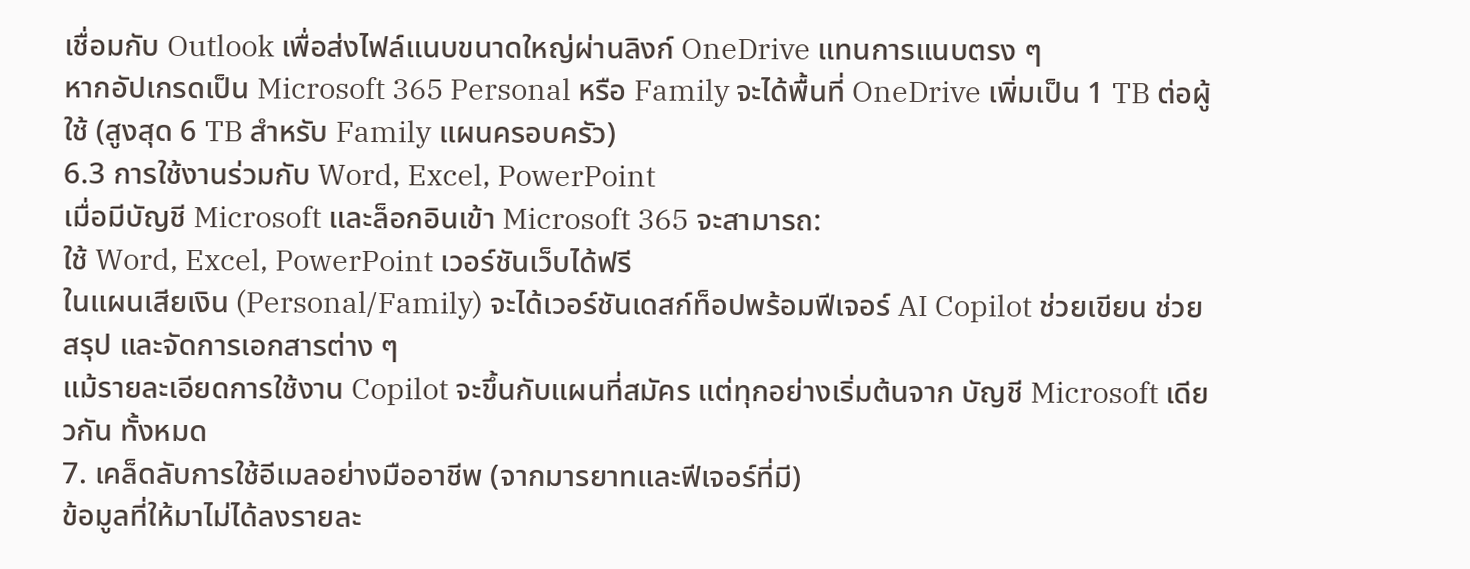เชื่อมกับ Outlook เพื่อส่งไฟล์แนบขนาดใหญ่ผ่านลิงก์ OneDrive แทนการแนบตรง ๆ
หากอัปเกรดเป็น Microsoft 365 Personal หรือ Family จะได้พื้นที่ OneDrive เพิ่มเป็น 1 TB ต่อผู้ใช้ (สูงสุด 6 TB สำหรับ Family แผนครอบครัว)
6.3 การใช้งานร่วมกับ Word, Excel, PowerPoint
เมื่อมีบัญชี Microsoft และล็อกอินเข้า Microsoft 365 จะสามารถ:
ใช้ Word, Excel, PowerPoint เวอร์ชันเว็บได้ฟรี
ในแผนเสียเงิน (Personal/Family) จะได้เวอร์ชันเดสก์ท็อปพร้อมฟีเจอร์ AI Copilot ช่วยเขียน ช่วยสรุป และจัดการเอกสารต่าง ๆ
แม้รายละเอียดการใช้งาน Copilot จะขึ้นกับแผนที่สมัคร แต่ทุกอย่างเริ่มต้นจาก บัญชี Microsoft เดียวกัน ทั้งหมด
7. เคล็ดลับการใช้อีเมลอย่างมืออาชีพ (จากมารยาทและฟีเจอร์ที่มี)
ข้อมูลที่ให้มาไม่ได้ลงรายละ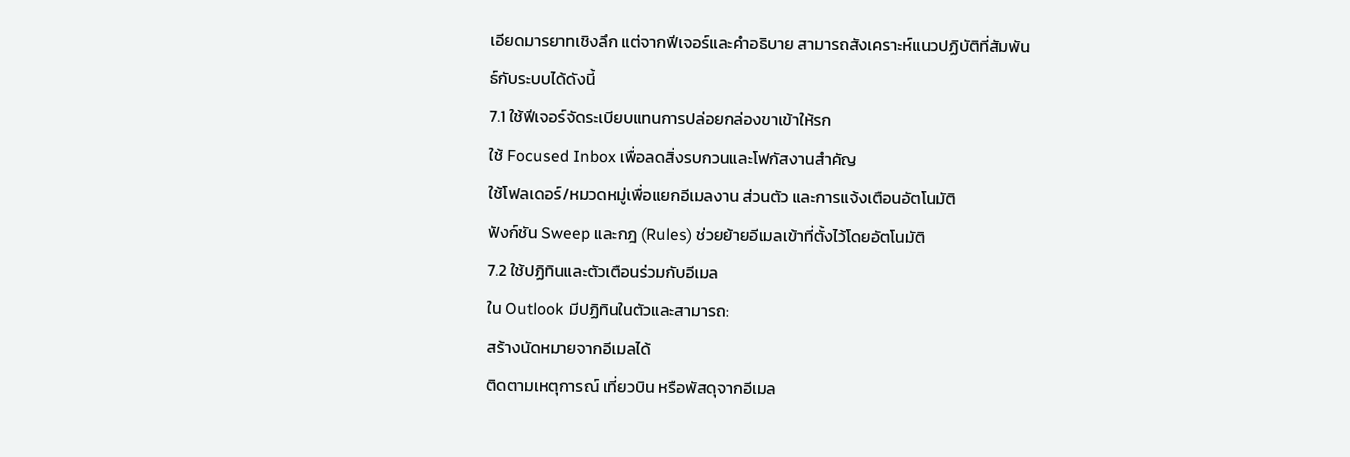เอียดมารยาทเชิงลึก แต่จากฟีเจอร์และคำอธิบาย สามารถสังเคราะห์แนวปฏิบัติที่สัมพันธ์กับระบบได้ดังนี้
7.1 ใช้ฟีเจอร์จัดระเบียบแทนการปล่อยกล่องขาเข้าให้รก
ใช้ Focused Inbox เพื่อลดสิ่งรบกวนและโฟกัสงานสำคัญ
ใช้โฟลเดอร์/หมวดหมู่เพื่อแยกอีเมลงาน ส่วนตัว และการแจ้งเตือนอัตโนมัติ
ฟังก์ชัน Sweep และกฎ (Rules) ช่วยย้ายอีเมลเข้าที่ตั้งไว้โดยอัตโนมัติ
7.2 ใช้ปฏิทินและตัวเตือนร่วมกับอีเมล
ใน Outlook มีปฏิทินในตัวและสามารถ:
สร้างนัดหมายจากอีเมลได้
ติดตามเหตุการณ์ เที่ยวบิน หรือพัสดุจากอีเมล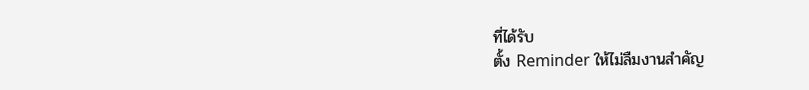ที่ได้รับ
ตั้ง Reminder ให้ไม่ลืมงานสำคัญ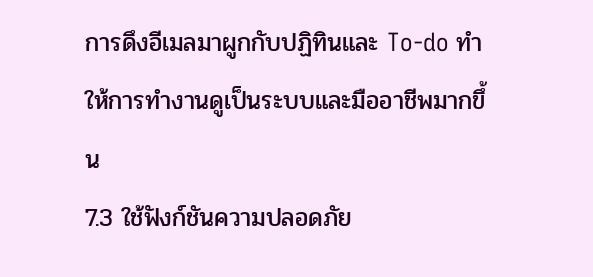การดึงอีเมลมาผูกกับปฏิทินและ To-do ทำให้การทำงานดูเป็นระบบและมืออาชีพมากขึ้น
7.3 ใช้ฟังก์ชันความปลอดภัย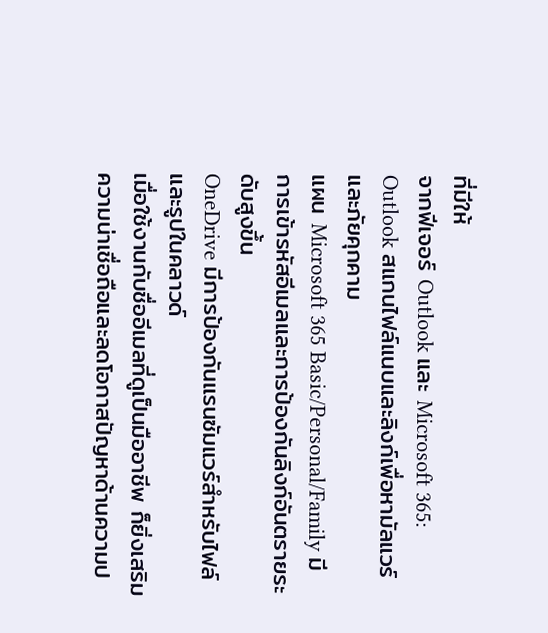ที่มีให้
จากฟีเจอร์ Outlook และ Microsoft 365:
Outlook สแกนไฟล์แนบและลิงก์เพื่อหามัลแวร์และภัยคุกคาม
แผน Microsoft 365 Basic/Personal/Family มีการเข้ารหัสอีเมลและการป้องกันลิงก์อันตรายระดับสูงขึ้น
OneDrive มีการป้องกันแรนซัมแวร์สำหรับไฟล์และรูปในคลาวด์
เมื่อใช้งานกับชื่ออีเมลที่ดูเป็นมืออาชีพ ก็ยิ่งเสริมความน่าเชื่อถือและลดโอกาสปัญหาด้านความป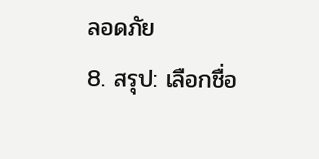ลอดภัย
8. สรุป: เลือกชื่อ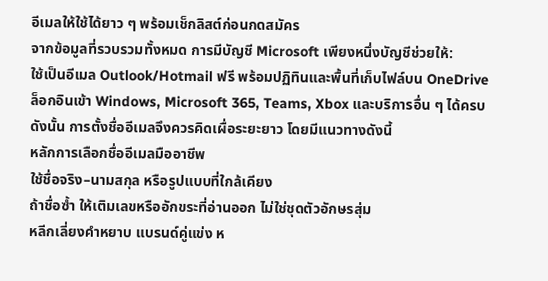อีเมลให้ใช้ได้ยาว ๆ พร้อมเช็กลิสต์ก่อนกดสมัคร
จากข้อมูลที่รวบรวมทั้งหมด การมีบัญชี Microsoft เพียงหนึ่งบัญชีช่วยให้:
ใช้เป็นอีเมล Outlook/Hotmail ฟรี พร้อมปฏิทินและพื้นที่เก็บไฟล์บน OneDrive
ล็อกอินเข้า Windows, Microsoft 365, Teams, Xbox และบริการอื่น ๆ ได้ครบ
ดังนั้น การตั้งชื่ออีเมลจึงควรคิดเผื่อระยะยาว โดยมีแนวทางดังนี้
หลักการเลือกชื่ออีเมลมืออาชีพ
ใช้ชื่อจริง–นามสกุล หรือรูปแบบที่ใกล้เคียง
ถ้าชื่อซ้ำ ให้เติมเลขหรืออักขระที่อ่านออก ไม่ใช่ชุดตัวอักษรสุ่ม
หลีกเลี่ยงคำหยาบ แบรนด์คู่แข่ง ห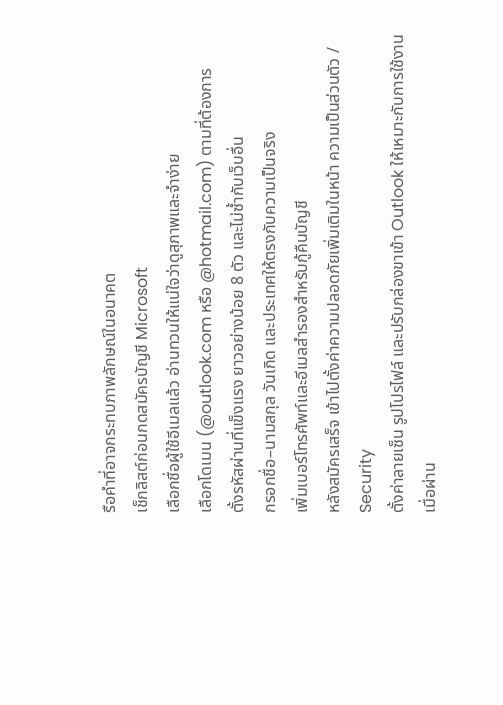รือคำที่อาจกระทบภาพลักษณ์ในอนาคต
เช็กลิสต์ก่อนกดสมัครบัญชี Microsoft
เลือกชื่อผู้ใช้อีเมลแล้ว อ่านทวนให้แน่ใจว่าดูสุภาพและจำง่าย
เลือกโดเมน (@outlook.com หรือ @hotmail.com) ตามที่ต้องการ
ตั้งรหัสผ่านที่แข็งแรง ยาวอย่างน้อย 8 ตัว และไม่ซ้ำกับเว็บอื่น
กรอกชื่อ–นามสกุล วันเกิด และประเทศให้ตรงกับความเป็นจริง
เพิ่มเบอร์โทรศัพท์และอีเมลสำรองสำหรับกู้คืนบัญชี
หลังสมัครเสร็จ เข้าไปตั้งค่าความปลอดภัยเพิ่มเติมในหน้า ความเป็นส่วนตัว / Security
ตั้งค่าลายเซ็น รูปโปรไฟล์ และปรับกล่องขาเข้า Outlook ให้เหมาะกับการใช้งาน
เมื่อผ่าน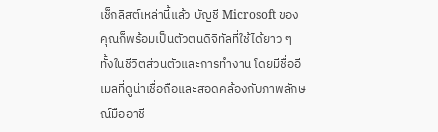เช็กลิสต์เหล่านี้แล้ว บัญชี Microsoft ของคุณก็พร้อมเป็นตัวตนดิจิทัลที่ใช้ได้ยาว ๆ ทั้งในชีวิตส่วนตัวและการทำงาน โดยมีชื่ออีเมลที่ดูน่าเชื่อถือและสอดคล้องกับภาพลักษณ์มืออาชี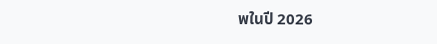พในปี 2026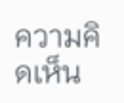ความคิดเห็น